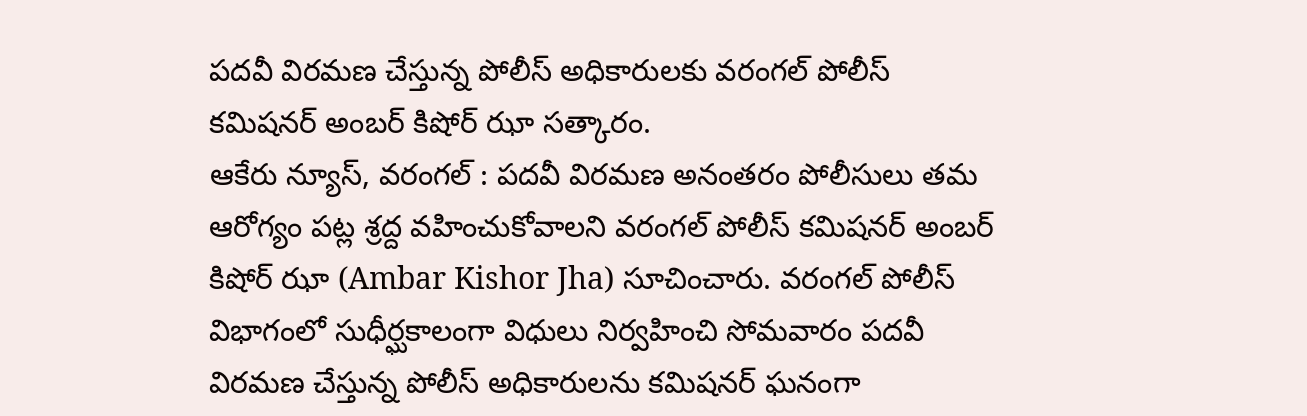పదవీ విరమణ చేస్తున్న పోలీస్ అధికారులకు వరంగల్ పోలీస్ కమిషనర్ అంబర్ కిషోర్ ఝా సత్కారం.
ఆకేరు న్యూస్, వరంగల్ : పదవీ విరమణ అనంతరం పోలీసులు తమ ఆరోగ్యం పట్ల శ్రద్ద వహించుకోవాలని వరంగల్ పోలీస్ కమిషనర్ అంబర్ కిషోర్ ఝా (Ambar Kishor Jha) సూచించారు. వరంగల్ పోలీస్ విభాగంలో సుధీర్ఘకాలంగా విధులు నిర్వహించి సోమవారం పదవీ విరమణ చేస్తున్న పోలీస్ అధికారులను కమిషనర్ ఘనంగా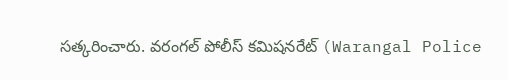సత్కరించారు. వరంగల్ పోలీస్ కమిషనరేట్ (Warangal Police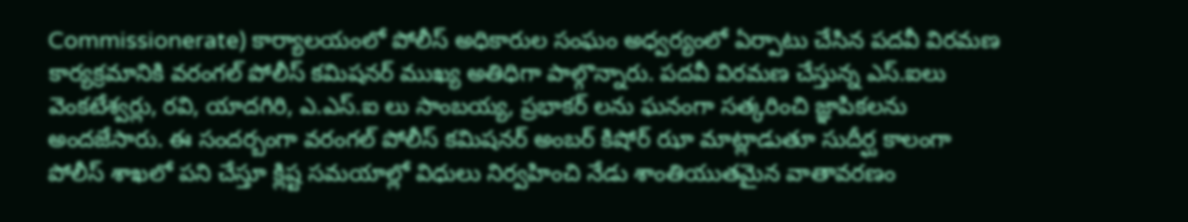Commissionerate) కార్యాలయంలో పోలీస్ అధికారుల సంఘం అధ్వర్యంలో ఏర్పాటు చేసిన పదవీ విరమణ కార్యక్రమానికి వరంగల్ పోలీస్ కమిషనర్ ముఖ్య అతిధిగా పాల్గొన్నారు. పదవీ విరమణ చేస్తున్న ఎస్.ఐలు వెంకటేశ్వర్లు, రవి, యాదగిరి, ఎ.ఎస్.ఐ లు సాంబయ్య, ప్రభాకర్ లను ఘనంగా సత్కరించి జ్ఞాపికలను అందజేసారు. ఈ సందర్బంగా వరంగల్ పోలీస్ కమిషనర్ అంబర్ కిషోర్ ఝా మాట్లాడుతూ సుదీర్ఘ కాలంగా పోలీస్ శాఖలో పని చేస్తూ క్లిష్ట సమయాల్లో విధులు నిర్వహించి నేడు శాంతియుతమైన వాతావరణం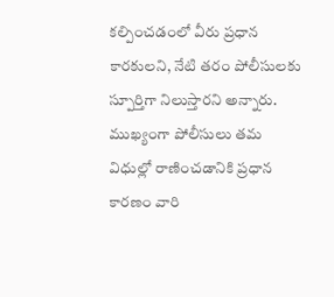కల్పించడంలో వీరు ప్రధాన కారకులని, నేటి తరం పోలీసులకు స్పూర్తిగా నిలుస్తారని అన్నారు. ముఖ్యంగా పోలీసులు తమ విధుల్లో రాణించడానికి ప్రధాన కారణం వారి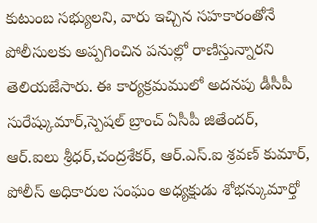కుటుంబ సభ్యులని, వారు ఇచ్చిన సహకారంతోనే పోలీసులకు అప్పగించిన పనుల్లో రాణిస్తున్నారని తెలియజేసారు. ఈ కార్యక్రమములో అదనపు డీసీపీ సురేష్కుమార్,స్పెషల్ బ్రాంచ్ ఏసీపీ జితేందర్, ఆర్.ఐలు శ్రీధర్,చంద్రశేకర్, ఆర్.ఎస్.ఐ శ్రవణ్ కుమార్, పోలీస్ అధికారుల సంఘం అధ్యక్షుడు శోభన్కుమార్తో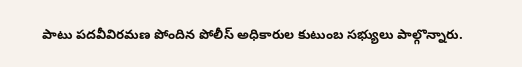పాటు పదవీవిరమణ పోందిన పోలీస్ అధికారుల కుటుంబ సభ్యులు పాల్గొన్నారు.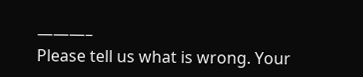———–
Please tell us what is wrong. Your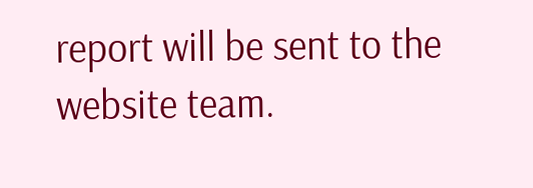report will be sent to the website team.